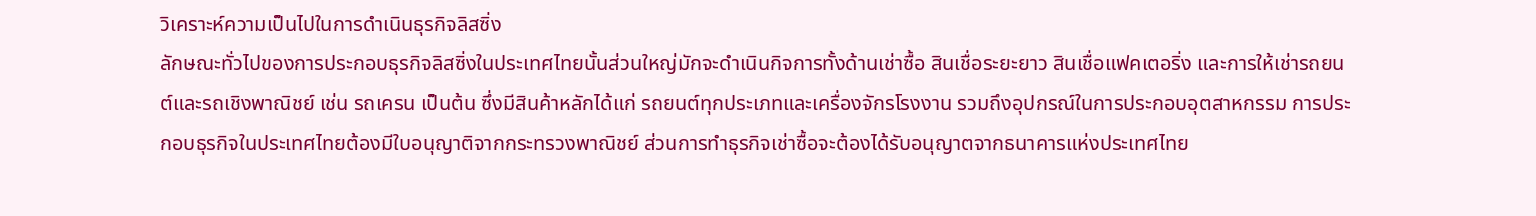วิเคราะห์ความเป็นไปในการดำเนินธุรกิจลิสซิ่ง
ลักษณะทั่วไปของการประกอบธุรกิจลิสซิ่งในประเทศไทยนั้นส่วนใหญ่มักจะดำเนินกิจการทั้งด้านเช่าซื้อ สินเชื่อระยะยาว สินเชื่อแฟคเตอริ่ง และการให้เช่ารถยนต์และรถเชิงพาณิชย์ เช่น รถเครน เป็นต้น ซึ่งมีสินค้าหลักได้แก่ รถยนต์ทุกประเภทและเครื่องจักรโรงงาน รวมถึงอุปกรณ์ในการประกอบอุตสาหกรรม การประกอบธุรกิจในประเทศไทยต้องมีใบอนุญาติจากกระทรวงพาณิชย์ ส่วนการทำธุรกิจเช่าซื้อจะต้องได้รับอนุญาตจากธนาคารแห่งประเทศไทย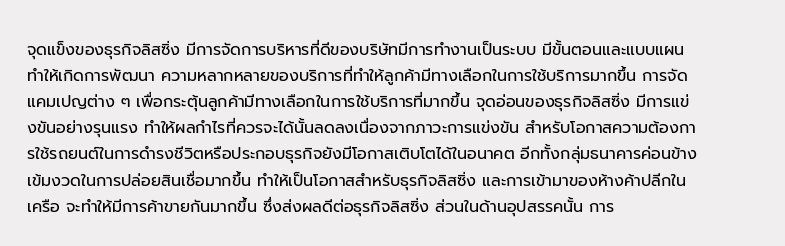จุดแข็งของธุรกิจลิสซิ่ง มีการจัดการบริหารที่ดีของบริษัทมีการทำงานเป็นระบบ มีขั้นตอนและแบบแผนทำให้เกิดการพัฒนา ความหลากหลายของบริการที่ทำให้ลูกค้ามีทางเลือกในการใช้บริการมากขึ้น การจัดแคมเปญต่าง ๆ เพื่อกระตุ้นลูกค้ามีทางเลือกในการใช้บริการที่มากขึ้น จุดอ่อนของธุรกิจลิสซิ่ง มีการแข่งขันอย่างรุนแรง ทำให้ผลกำไรที่ควรจะได้นั้นลดลงเนื่องจากภาวะการแข่งขัน สำหรับโอกาสความต้องการใช้รถยนต์ในการดำรงชีวิตหรือประกอบธุรกิจยังมีโอกาสเติบโตได้ในอนาคต อีกทั้งกลุ่มธนาคารค่อนข้างเข้มงวดในการปล่อยสินเชื่อมากขึ้น ทำให้เป็นโอกาสสำหรับธุรกิจลิสซิ่ง และการเข้ามาของห้างค้าปลีกในเครือ จะทำให้มีการค้าขายกันมากขึ้น ซึ่งส่งผลดีต่อธุรกิจลิสซิ่ง ส่วนในด้านอุปสรรคนั้น การ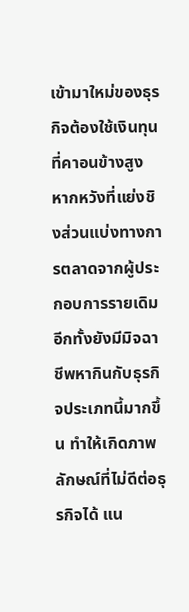เข้ามาใหม่ของธุรกิจต้องใช้เงินทุนที่คาอนข้างสูง หากหวังที่แย่งชิงส่วนแบ่งทางการตลาดจากผู้ประกอบการรายเดิม อีกทั้งยังมีมิจฉาชีพหากินกับธุรกิจประเภทนี้มากขึ้น ทำให้เกิดภาพลักษณ์ที่ไม่ดีต่อธุรกิจได้ แน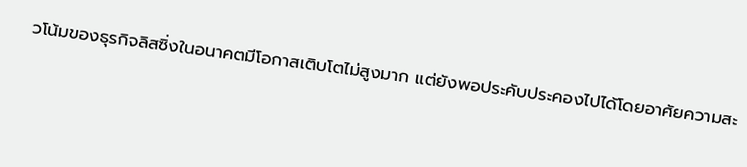วโน้มของธุรกิจลิสซิ่งในอนาคตมีโอกาสเติบโตไม่สูงมาก แต่ยังพอประคับประคองไปได้โดยอาศัยความสะ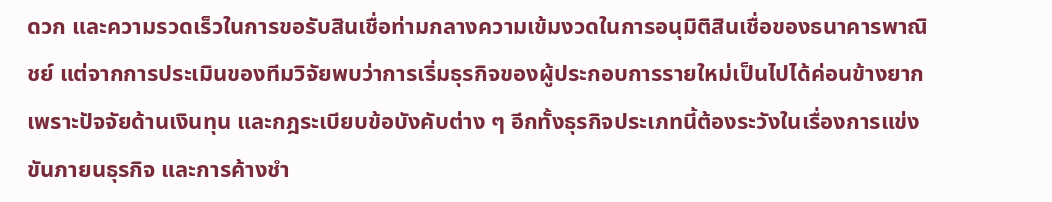ดวก และความรวดเร็วในการขอรับสินเชื่อท่ามกลางความเข้มงวดในการอนุมิติสินเชื่อของธนาคารพาณิชย์ แต่จากการประเมินของทีมวิจัยพบว่าการเริ่มธุรกิจของผู้ประกอบการรายใหม่เป็นไปได้ค่อนข้างยาก เพราะปัจจัยด้านเงินทุน และกฎระเบียบข้อบังคับต่าง ๆ อีกทั้งธุรกิจประเภทนี้ต้องระวังในเรื่องการแข่งขันภายนธุรกิจ และการค้างชำ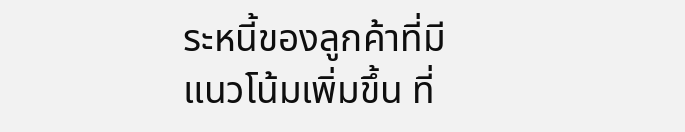ระหนี้ของลูกค้าที่มีแนวโน้มเพิ่มขึ้น ที่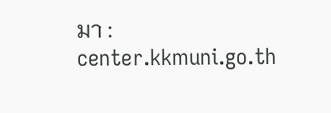มา : center.kkmuni.go.th